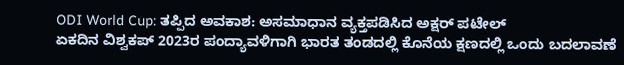ODI World Cup: ತಪ್ಪಿದ ಅವಕಾಶ: ಅಸಮಾಧಾನ ವ್ಯಕ್ತಪಡಿಸಿದ ಅಕ್ಷರ್ ಪಟೇಲ್
ಏಕದಿನ ವಿಶ್ವಕಪ್ 2023ರ ಪಂದ್ಯಾವಳಿಗಾಗಿ ಭಾರತ ತಂಡದಲ್ಲಿ ಕೊನೆಯ ಕ್ಷಣದಲ್ಲಿ ಒಂದು ಬದಲಾವಣೆ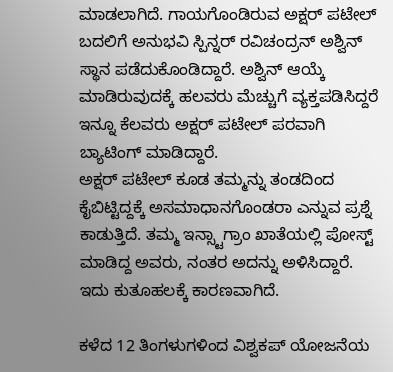ಮಾಡಲಾಗಿದೆ. ಗಾಯಗೊಂಡಿರುವ ಅಕ್ಷರ್ ಪಟೇಲ್ ಬದಲಿಗೆ ಅನುಭವಿ ಸ್ಪಿನ್ನರ್ ರವಿಚಂದ್ರನ್ ಅಶ್ವಿನ್ ಸ್ಥಾನ ಪಡೆದುಕೊಂಡಿದ್ದಾರೆ. ಅಶ್ವಿನ್ ಆಯ್ಕೆ ಮಾಡಿರುವುದಕ್ಕೆ ಹಲವರು ಮೆಚ್ಚುಗೆ ವ್ಯಕ್ತಪಡಿಸಿದ್ದರೆ ಇನ್ನೂ ಕೆಲವರು ಅಕ್ಷರ್ ಪಟೇಲ್ ಪರವಾಗಿ ಬ್ಯಾಟಿಂಗ್ ಮಾಡಿದ್ದಾರೆ.
ಅಕ್ಷರ್ ಪಟೇಲ್ ಕೂಡ ತಮ್ಮನ್ನು ತಂಡದಿಂದ ಕೈಬಿಟ್ಟಿದ್ದಕ್ಕೆ ಅಸಮಾಧಾನಗೊಂಡರಾ ಎನ್ನುವ ಪ್ರಶ್ನೆ ಕಾಡುತ್ತಿದೆ. ತಮ್ಮ ಇನ್ಸ್ಟಾಗ್ರಾಂ ಖಾತೆಯಲ್ಲಿ ಪೋಸ್ಟ್ ಮಾಡಿದ್ದ ಅವರು, ನಂತರ ಅದನ್ನು ಅಳಿಸಿದ್ದಾರೆ. ಇದು ಕುತೂಹಲಕ್ಕೆ ಕಾರಣವಾಗಿದೆ.

ಕಳೆದ 12 ತಿಂಗಳುಗಳಿಂದ ವಿಶ್ವಕಪ್ ಯೋಜನೆಯ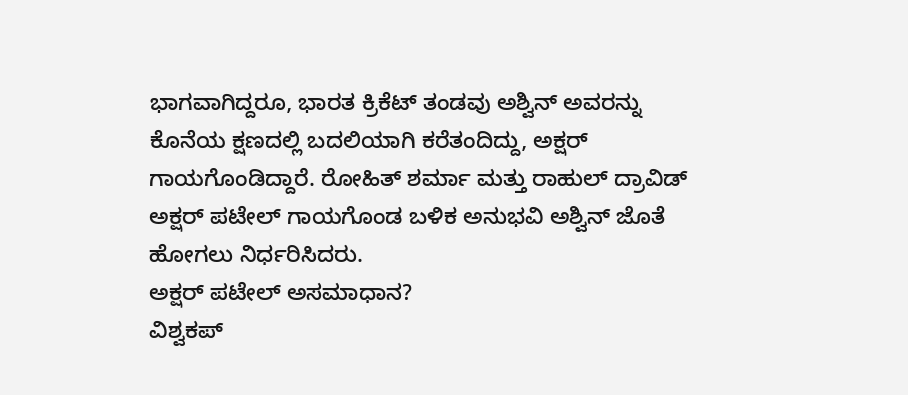ಭಾಗವಾಗಿದ್ದರೂ, ಭಾರತ ಕ್ರಿಕೆಟ್ ತಂಡವು ಅಶ್ವಿನ್ ಅವರನ್ನು ಕೊನೆಯ ಕ್ಷಣದಲ್ಲಿ ಬದಲಿಯಾಗಿ ಕರೆತಂದಿದ್ದು, ಅಕ್ಷರ್ ಗಾಯಗೊಂಡಿದ್ದಾರೆ. ರೋಹಿತ್ ಶರ್ಮಾ ಮತ್ತು ರಾಹುಲ್ ದ್ರಾವಿಡ್ ಅಕ್ಷರ್ ಪಟೇಲ್ ಗಾಯಗೊಂಡ ಬಳಿಕ ಅನುಭವಿ ಅಶ್ವಿನ್ ಜೊತೆ ಹೋಗಲು ನಿರ್ಧರಿಸಿದರು.
ಅಕ್ಷರ್ ಪಟೇಲ್ ಅಸಮಾಧಾನ?
ವಿಶ್ವಕಪ್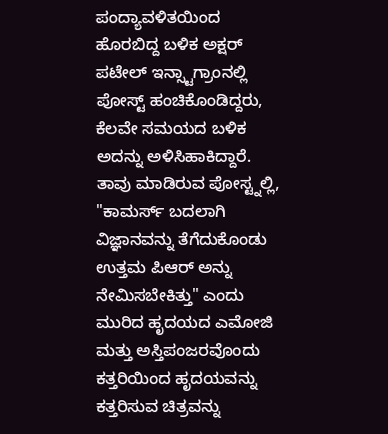ಪಂದ್ಯಾವಳಿತಯಿಂದ ಹೊರಬಿದ್ದ ಬಳಿಕ ಅಕ್ಷರ್ ಪಟೇಲ್ ಇನ್ಸ್ಟಾಗ್ರಾಂನಲ್ಲಿ ಪೋಸ್ಟ್ ಹಂಚಿಕೊಂಡಿದ್ದರು, ಕೆಲವೇ ಸಮಯದ ಬಳಿಕ ಅದನ್ನು ಅಳಿಸಿಹಾಕಿದ್ದಾರೆ. ತಾವು ಮಾಡಿರುವ ಪೋಸ್ಟ್ನಲ್ಲಿ, "ಕಾಮರ್ಸ್ ಬದಲಾಗಿ ವಿಜ್ಞಾನವನ್ನು ತೆಗೆದುಕೊಂಡು ಉತ್ತಮ ಪಿಆರ್ ಅನ್ನು ನೇಮಿಸಬೇಕಿತ್ತು" ಎಂದು ಮುರಿದ ಹೃದಯದ ಎಮೋಜಿ ಮತ್ತು ಅಸ್ತಿಪಂಜರವೊಂದು ಕತ್ತರಿಯಿಂದ ಹೃದಯವನ್ನು ಕತ್ತರಿಸುವ ಚಿತ್ರವನ್ನು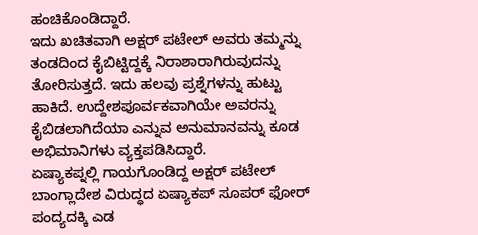ಹಂಚಿಕೊಂಡಿದ್ದಾರೆ.
ಇದು ಖಚಿತವಾಗಿ ಅಕ್ಷರ್ ಪಟೇಲ್ ಅವರು ತಮ್ಮನ್ನು ತಂಡದಿಂದ ಕೈಬಿಟ್ಟಿದ್ದಕ್ಕೆ ನಿರಾಶಾರಾಗಿರುವುದನ್ನು ತೋರಿಸುತ್ತದೆ. ಇದು ಹಲವು ಪ್ರಶ್ನೆಗಳನ್ನು ಹುಟ್ಟು ಹಾಕಿದೆ. ಉದ್ದೇಶಪೂರ್ವಕವಾಗಿಯೇ ಅವರನ್ನು ಕೈಬಿಡಲಾಗಿದೆಯಾ ಎನ್ನುವ ಅನುಮಾನವನ್ನು ಕೂಡ ಅಭಿಮಾನಿಗಳು ವ್ಯಕ್ತಪಡಿಸಿದ್ದಾರೆ.
ಏಷ್ಯಾಕಪ್ನಲ್ಲಿ ಗಾಯಗೊಂಡಿದ್ದ ಅಕ್ಷರ್ ಪಟೇಲ್
ಬಾಂಗ್ಲಾದೇಶ ವಿರುದ್ಧದ ಏಷ್ಯಾಕಪ್ ಸೂಪರ್ ಫೋರ್ ಪಂದ್ಯದಕ್ಕಿ ಎಡ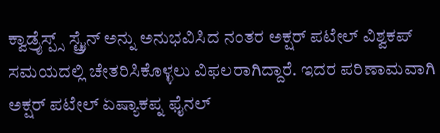ಕ್ವಾಡ್ರೈಸ್ಪ್ಸ್ ಸ್ಟ್ರೈನ್ ಅನ್ನು ಅನುಭವಿಸಿದ ನಂತರ ಅಕ್ಷರ್ ಪಟೇಲ್ ವಿಶ್ವಕಪ್ ಸಮಯದಲ್ಲಿ ಚೇತರಿಸಿಕೊಳ್ಳಲು ವಿಫಲರಾಗಿದ್ದಾರೆ. ಇದರ ಪರಿಣಾಮವಾಗಿ ಅಕ್ಷರ್ ಪಟೇಲ್ ಏಷ್ಯಾಕಪ್ನ ಫೈನಲ್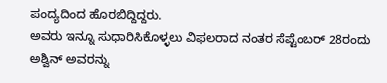ಪಂದ್ಯದಿಂದ ಹೊರಬಿದ್ದಿದ್ದರು.
ಅವರು ಇನ್ನೂ ಸುಧಾರಿಸಿಕೊಳ್ಳಲು ವಿಫಲರಾದ ನಂತರ ಸೆಪ್ಟೆಂಬರ್ 28ರಂದು ಅಶ್ವಿನ್ ಅವರನ್ನು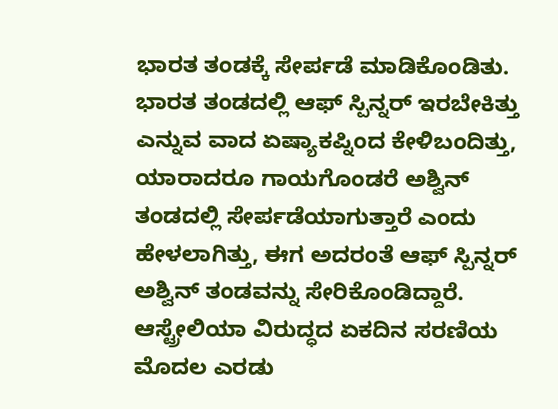ಭಾರತ ತಂಡಕ್ಕೆ ಸೇರ್ಪಡೆ ಮಾಡಿಕೊಂಡಿತು. ಭಾರತ ತಂಡದಲ್ಲಿ ಆಫ್ ಸ್ಪಿನ್ನರ್ ಇರಬೇಕಿತ್ತು ಎನ್ನುವ ವಾದ ಏಷ್ಯಾಕಪ್ನಿಂದ ಕೇಳಿಬಂದಿತ್ತು, ಯಾರಾದರೂ ಗಾಯಗೊಂಡರೆ ಅಶ್ವಿನ್ ತಂಡದಲ್ಲಿ ಸೇರ್ಪಡೆಯಾಗುತ್ತಾರೆ ಎಂದು ಹೇಳಲಾಗಿತ್ತು, ಈಗ ಅದರಂತೆ ಆಫ್ ಸ್ಪಿನ್ನರ್ ಅಶ್ವಿನ್ ತಂಡವನ್ನು ಸೇರಿಕೊಂಡಿದ್ದಾರೆ.
ಆಸ್ಟ್ರೇಲಿಯಾ ವಿರುದ್ಧದ ಏಕದಿನ ಸರಣಿಯ ಮೊದಲ ಎರಡು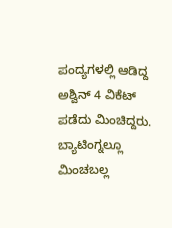ಪಂದ್ಯಗಳಲ್ಲಿ ಆಡಿದ್ದ ಅಶ್ವಿನ್ 4 ವಿಕೆಟ್ ಪಡೆದು ಮಿಂಚಿದ್ದರು. ಬ್ಯಾಟಿಂಗ್ನಲ್ಲೂ ಮಿಂಚಬಲ್ಲ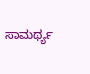ಸಾಮರ್ಥ್ಯ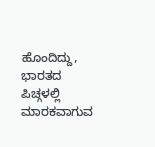ಹೊಂದಿದ್ದು, ಭಾರತದ ಪಿಚ್ಗಳಲ್ಲಿ ಮಾರಕವಾಗುವ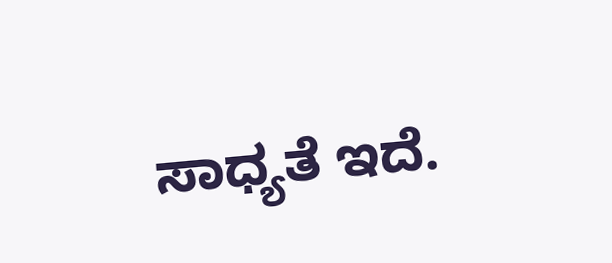ಸಾಧ್ಯತೆ ಇದೆ.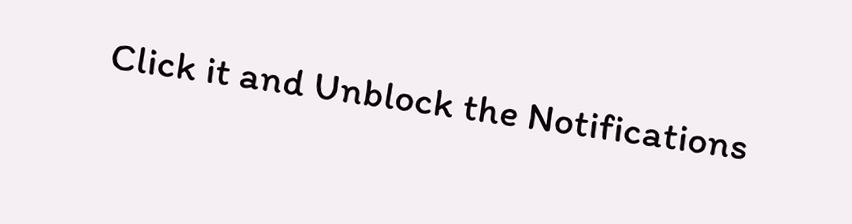Click it and Unblock the Notifications